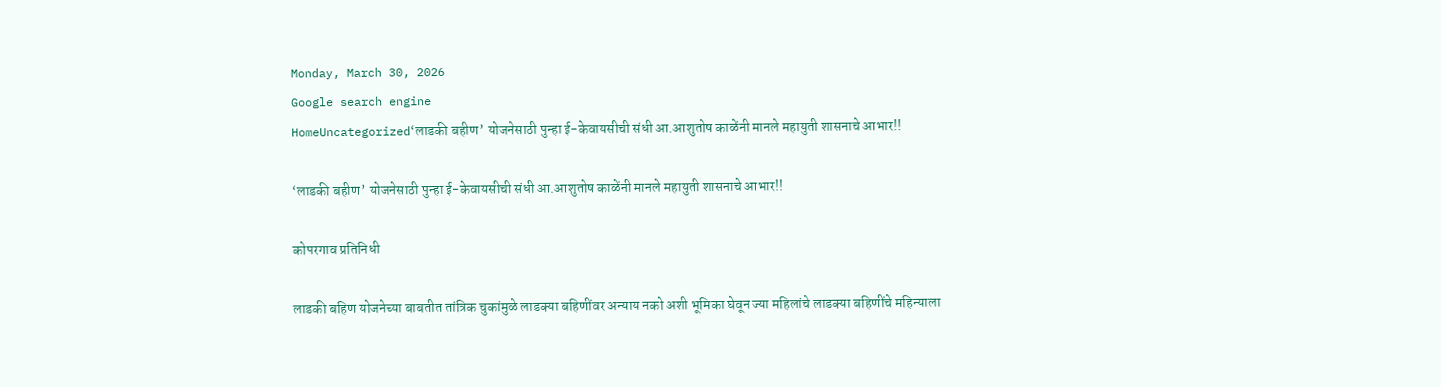Monday, March 30, 2026
Google search engine
HomeUncategorized‘लाडकी बहीण’ योजनेसाठी पुन्हा ई-केवायसीची संधी आ.आशुतोष काळेंनी मानले महायुती शासनाचे आभार!!

‘लाडकी बहीण’ योजनेसाठी पुन्हा ई-केवायसीची संधी आ.आशुतोष काळेंनी मानले महायुती शासनाचे आभार!!

कोपरगाव प्रतिनिधी

लाडकी बहिण योजनेच्या बाबतीत तांत्रिक चुकांमुळे लाडक्या बहिणींवर अन्याय नको अशी भूमिका घेवून ज्या महिलांचे लाडक्या बहिणींचे महिन्याला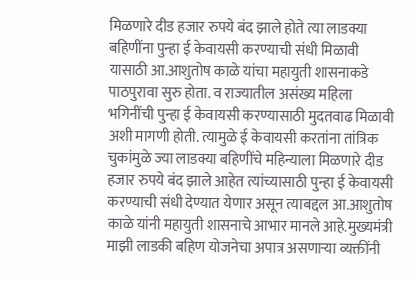मिळणारे दीड हजार रुपये बंद झाले होते त्या लाडक्या बहिणींना पुन्हा ई केवायसी करण्याची संधी मिळावी यासाठी आ.आशुतोष काळे यांचा महायुती शासनाकडे पाठपुरावा सुरु होता. व राज्यातील असंख्य महिला भगिनींची पुन्हा ई केवायसी करण्यासाठी मुदतवाढ मिळावी अशी मागणी होती. त्यामुळे ई केवायसी करतांना तांत्रिक चुकांमुळे ज्या लाडक्या बहिणींचे महिन्याला मिळणारे दीड हजार रुपये बंद झाले आहेत त्यांच्यासाठी पुन्हा ई केवायसी करण्याची संधी देण्यात येणार असून त्याबद्दल आ.आशुतोष काळे यांनी महायुती शासनाचे आभार मानले आहे.मुख्यमंत्री माझी लाडकी बहिण योजनेचा अपात्र असणाऱ्या व्यक्तींनी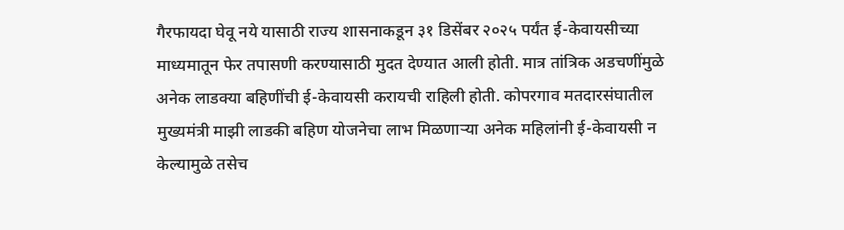गैरफायदा घेवू नये यासाठी राज्य शासनाकडून ३१ डिसेंबर २०२५ पर्यंत ई-केवायसीच्या माध्यमातून फेर तपासणी करण्यासाठी मुदत देण्यात आली होती. मात्र तांत्रिक अडचणींमुळे अनेक लाडक्या बहिणींची ई-केवायसी करायची राहिली होती. कोपरगाव मतदारसंघातील मुख्यमंत्री माझी लाडकी बहिण योजनेचा लाभ मिळणाऱ्या अनेक महिलांनी ई-केवायसी न केल्यामुळे तसेच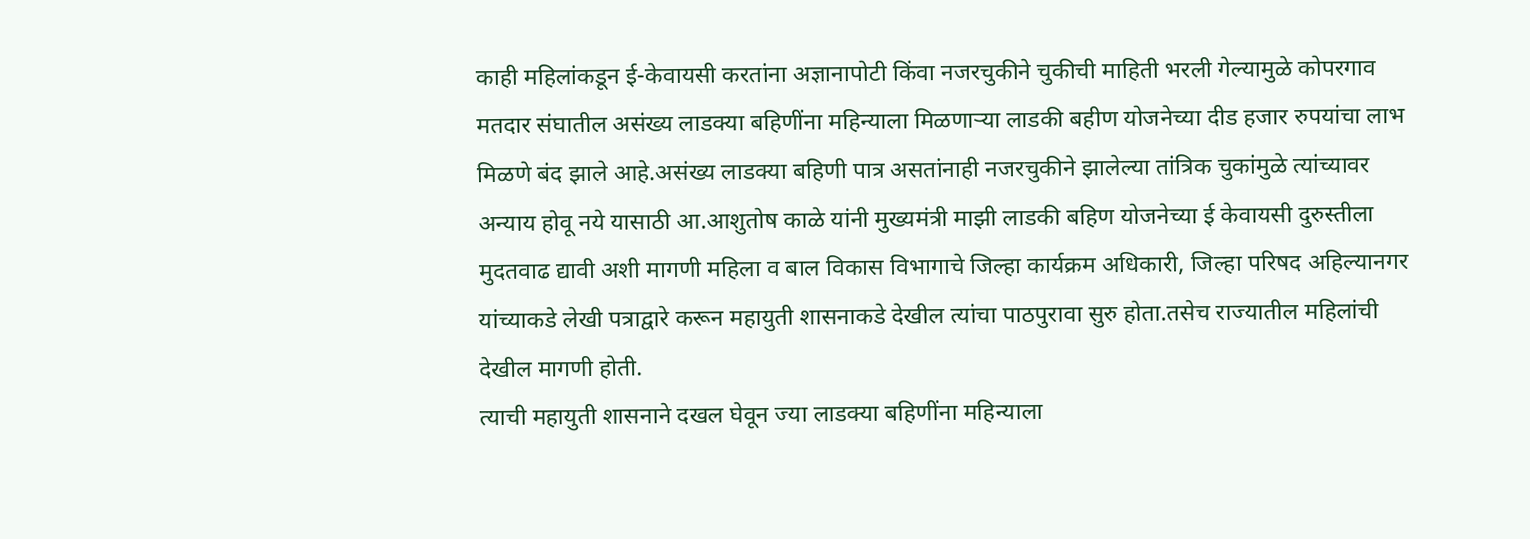काही महिलांकडून ई-केवायसी करतांना अज्ञानापोटी किंवा नजरचुकीने चुकीची माहिती भरली गेल्यामुळे कोपरगाव मतदार संघातील असंख्य लाडक्या बहिणींना महिन्याला मिळणाऱ्या लाडकी बहीण योजनेच्या दीड हजार रुपयांचा लाभ मिळणे बंद झाले आहे.असंख्य लाडक्या बहिणी पात्र असतांनाही नजरचुकीने झालेल्या तांत्रिक चुकांमुळे त्यांच्यावर अन्याय होवू नये यासाठी आ.आशुतोष काळे यांनी मुख्यमंत्री माझी लाडकी बहिण योजनेच्या ई केवायसी दुरुस्तीला मुदतवाढ द्यावी अशी मागणी महिला व बाल विकास विभागाचे जिल्हा कार्यक्रम अधिकारी, जिल्हा परिषद अहिल्यानगर यांच्याकडे लेखी पत्राद्वारे करून महायुती शासनाकडे देखील त्यांचा पाठपुरावा सुरु होता.तसेच राज्यातील महिलांची देखील मागणी होती.
त्याची महायुती शासनाने दखल घेवून ज्या लाडक्या बहिणींना महिन्याला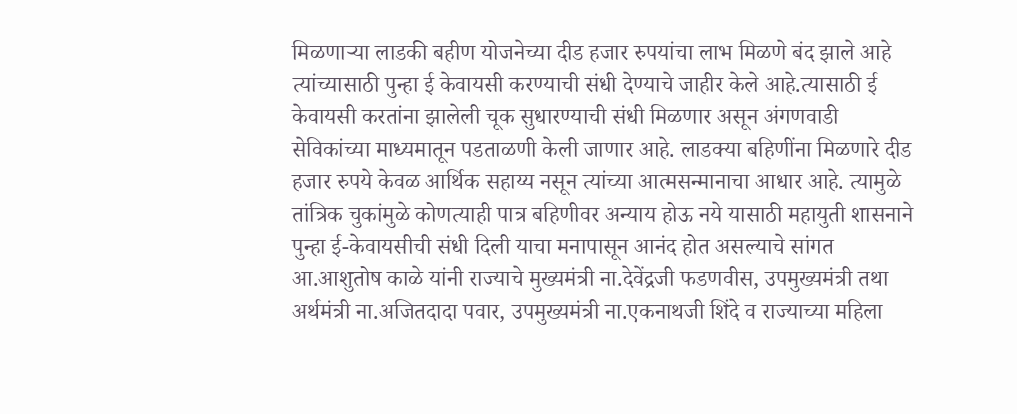मिळणाऱ्या लाडकी बहीण योजनेच्या दीड हजार रुपयांचा लाभ मिळणे बंद झाले आहे त्यांच्यासाठी पुन्हा ई केवायसी करण्याची संधी देण्याचे जाहीर केले आहे.त्यासाठी ई केवायसी करतांना झालेली चूक सुधारण्याची संधी मिळणार असून अंगणवाडी सेविकांच्या माध्यमातून पडताळणी केली जाणार आहे. लाडक्या बहिणींना मिळणारे दीड हजार रुपये केवळ आर्थिक सहाय्य नसून त्यांच्या आत्मसन्मानाचा आधार आहे. त्यामुळे तांत्रिक चुकांमुळे कोणत्याही पात्र बहिणीवर अन्याय होऊ नये यासाठी महायुती शासनाने पुन्हा ई-केवायसीची संधी दिली याचा मनापासून आनंद होत असल्याचे सांगत आ.आशुतोष काळे यांनी राज्याचे मुख्यमंत्री ना.देवेंद्रजी फडणवीस, उपमुख्यमंत्री तथा अर्थमंत्री ना.अजितदादा पवार, उपमुख्यमंत्री ना.एकनाथजी शिंदे व राज्याच्या महिला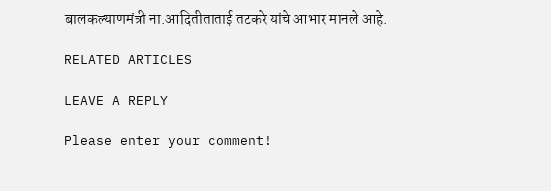बालकल्याणमंत्री ना.आदितीताताई तटकरे यांचे आभार मानले आहे.

RELATED ARTICLES

LEAVE A REPLY

Please enter your comment!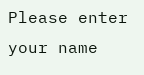Please enter your name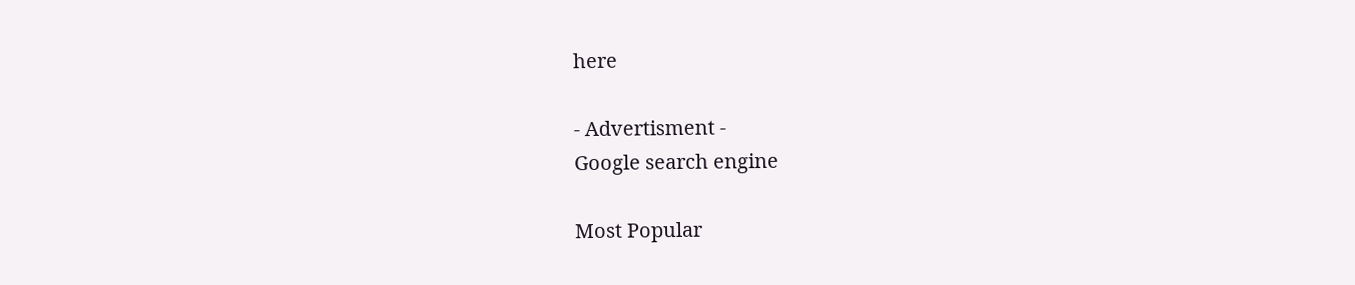here

- Advertisment -
Google search engine

Most Popular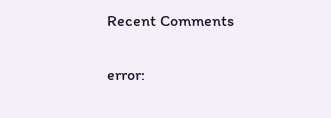Recent Comments

error: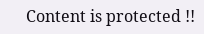Content is protected !!